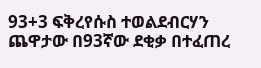93+3 ፍቅረየሱስ ተወልደብርሃን
ጨዋታው በ93ኛው ደቂቃ በተፈጠረ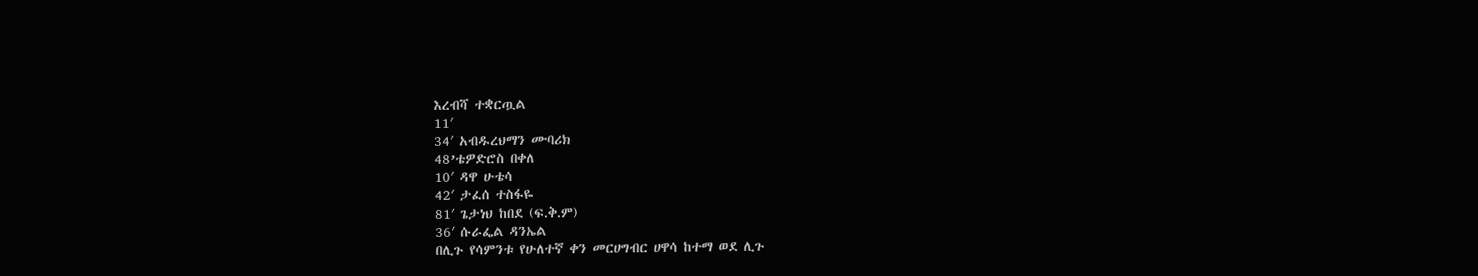እረብሻ ተቋርጧል
11′
34′ አብዱረህማን ሙባሪክ
48’ቴዎድሮስ በቀለ
10′ ዳዋ ሁቴሳ
42′ ታፈሰ ተስፋዬ
81′ ጌታነህ ከበደ (ፍ.ቅ.ም)
36′ ሱራፌል ዳንኤል
በሊጉ የሳምንቱ የሁለተኛ ቀን መርሀግብር ሀዋሳ ከተማ ወደ ሊጉ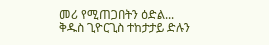መሪ የሚጠጋበትን ዕድል...
ቅዱስ ጊዮርጊስ ተከታታይ ድሉን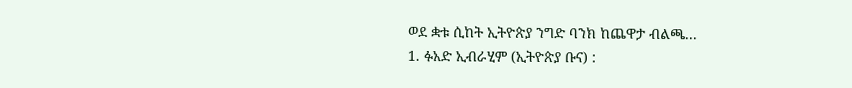ወደ ቋቱ ሲከት ኢትዮጵያ ንግድ ባንክ ከጨዋታ ብልጫ...
1. ፉአድ ኢብራሂም (ኢትዮጵያ ቡና) :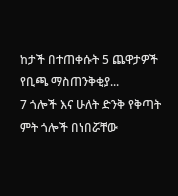ከታች በተጠቀሱት 5 ጨዋታዎች የቢጫ ማስጠንቅቂያ...
7 ጎሎች እና ሁለት ድንቅ የቅጣት ምት ጎሎች በነበሯቸው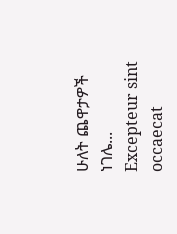ሁለት ጨዋታዎች ነገሌ...
Excepteur sint occaecat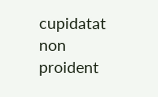cupidatat non proident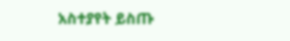አስተያየት ይስጡ